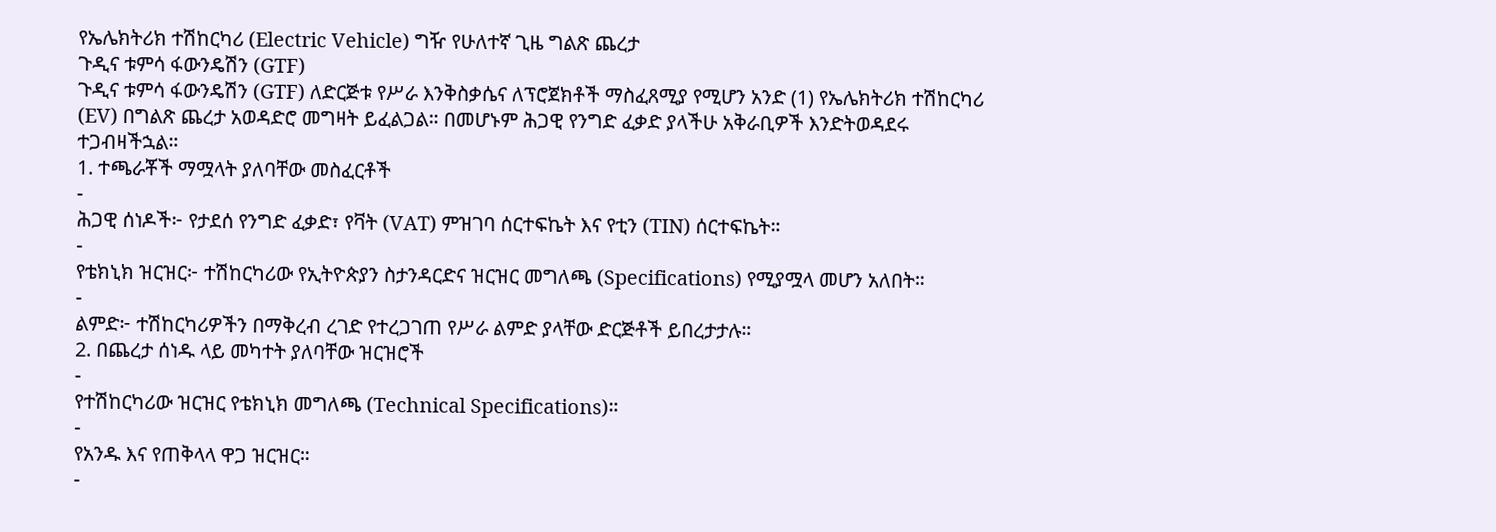የኤሌክትሪክ ተሽከርካሪ (Electric Vehicle) ግዥ የሁለተኛ ጊዜ ግልጽ ጨረታ
ጉዲና ቱምሳ ፋውንዴሽን (GTF)
ጉዲና ቱምሳ ፋውንዴሽን (GTF) ለድርጅቱ የሥራ እንቅስቃሴና ለፕሮጀክቶች ማስፈጸሚያ የሚሆን አንድ (1) የኤሌክትሪክ ተሽከርካሪ (EV) በግልጽ ጨረታ አወዳድሮ መግዛት ይፈልጋል። በመሆኑም ሕጋዊ የንግድ ፈቃድ ያላችሁ አቅራቢዎች እንድትወዳደሩ ተጋብዛችኋል።
1. ተጫራቾች ማሟላት ያለባቸው መስፈርቶች
-
ሕጋዊ ሰነዶች፦ የታደሰ የንግድ ፈቃድ፣ የቫት (VAT) ምዝገባ ሰርተፍኬት እና የቲን (TIN) ሰርተፍኬት።
-
የቴክኒክ ዝርዝር፦ ተሽከርካሪው የኢትዮጵያን ስታንዳርድና ዝርዝር መግለጫ (Specifications) የሚያሟላ መሆን አለበት።
-
ልምድ፦ ተሽከርካሪዎችን በማቅረብ ረገድ የተረጋገጠ የሥራ ልምድ ያላቸው ድርጅቶች ይበረታታሉ።
2. በጨረታ ሰነዱ ላይ መካተት ያለባቸው ዝርዝሮች
-
የተሽከርካሪው ዝርዝር የቴክኒክ መግለጫ (Technical Specifications)።
-
የአንዱ እና የጠቅላላ ዋጋ ዝርዝር።
-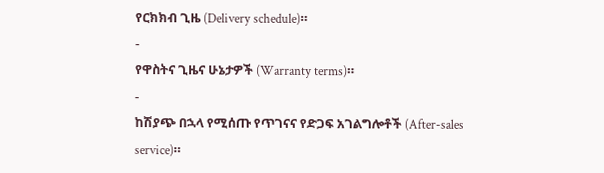የርክክብ ጊዜ (Delivery schedule)።
-
የዋስትና ጊዜና ሁኔታዎች (Warranty terms)።
-
ከሽያጭ በኋላ የሚሰጡ የጥገናና የድጋፍ አገልግሎቶች (After-sales service)።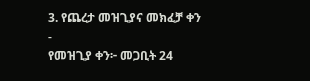3. የጨረታ መዝጊያና መክፈቻ ቀን
-
የመዝጊያ ቀን፦ መጋቢት 24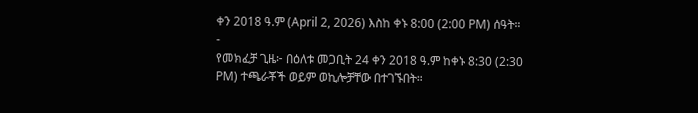ቀን 2018 ዓ.ም (April 2, 2026) እስከ ቀኑ 8:00 (2:00 PM) ሰዓት።
-
የመክፈቻ ጊዜ፦ በዕለቱ መጋቢት 24 ቀን 2018 ዓ.ም ከቀኑ 8:30 (2:30 PM) ተጫራቾች ወይም ወኪሎቻቸው በተገኙበት።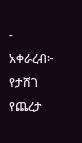-
አቀራረብ፦ የታሸገ የጨረታ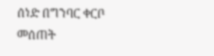ሰነድ በግንባር ቀርቦ መሰጠት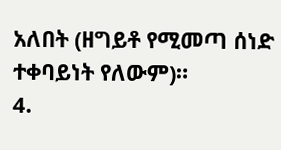አለበት (ዘግይቶ የሚመጣ ሰነድ ተቀባይነት የለውም)።
4.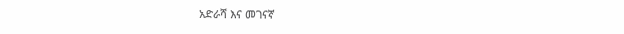አድራሻ እና መገናኛ